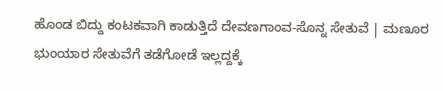ಹೊಂಡ ಬಿದ್ದು ಕಂಟಕವಾಗಿ ಕಾಡುತ್ತಿದೆ ದೇವಣಗಾಂವ-ಸೊನ್ನ ಸೇತುವೆ | ಮಣೂರ ಭುಂಯಾರ ಸೇತುವೆಗೆ ತಡೆಗೋಡೆ ಇಲ್ಲದ್ದಕ್ಕೆ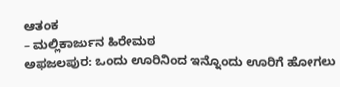ಆತಂಕ
– ಮಲ್ಲಿಕಾರ್ಜುನ ಹಿರೇಮಠ
ಅಫಜಲಪುರ: ಒಂದು ಊರಿನಿಂದ ಇನ್ನೊಂದು ಊರಿಗೆ ಹೋಗಲು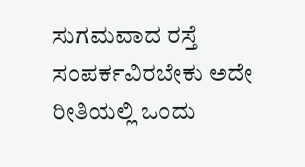ಸುಗಮವಾದ ರಸ್ತೆ ಸಂಪರ್ಕವಿರಬೇಕು ಅದೇ ರೀತಿಯಲ್ಲಿ ಒಂದು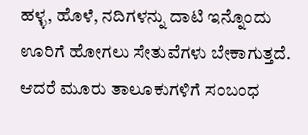ಹಳ್ಳ, ಹೊಳೆ, ನದಿಗಳನ್ನು ದಾಟಿ ಇನ್ನೊಂದು ಊರಿಗೆ ಹೋಗಲು ಸೇತುವೆಗಳು ಬೇಕಾಗುತ್ತದೆ. ಆದರೆ ಮೂರು ತಾಲೂಕುಗಳಿಗೆ ಸಂಬಂಧ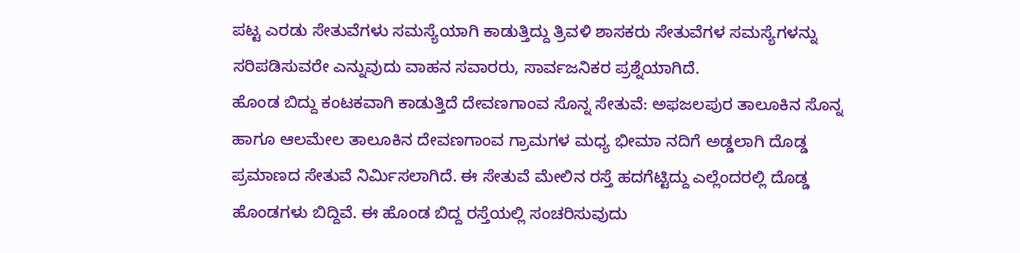ಪಟ್ಟ ಎರಡು ಸೇತುವೆಗಳು ಸಮಸ್ಯೆಯಾಗಿ ಕಾಡುತ್ತಿದ್ದು ತ್ರಿವಳಿ ಶಾಸಕರು ಸೇತುವೆಗಳ ಸಮಸ್ಯೆಗಳನ್ನು ಸರಿಪಡಿಸುವರೇ ಎನ್ನುವುದು ವಾಹನ ಸವಾರರು, ಸಾರ್ವಜನಿಕರ ಪ್ರಶ್ನೆಯಾಗಿದೆ.
ಹೊಂಡ ಬಿದ್ದು ಕಂಟಕವಾಗಿ ಕಾಡುತ್ತಿದೆ ದೇವಣಗಾಂವ ಸೊನ್ನ ಸೇತುವೆ: ಅಫಜಲಪುರ ತಾಲೂಕಿನ ಸೊನ್ನ ಹಾಗೂ ಆಲಮೇಲ ತಾಲೂಕಿನ ದೇವಣಗಾಂವ ಗ್ರಾಮಗಳ ಮಧ್ಯ ಭೀಮಾ ನದಿಗೆ ಅಡ್ಡಲಾಗಿ ದೊಡ್ಡ ಪ್ರಮಾಣದ ಸೇತುವೆ ನಿರ್ಮಿಸಲಾಗಿದೆ. ಈ ಸೇತುವೆ ಮೇಲಿನ ರಸ್ತೆ ಹದಗೆಟ್ಟಿದ್ದು ಎಲ್ಲೆಂದರಲ್ಲಿ ದೊಡ್ಡ ಹೊಂಡಗಳು ಬಿದ್ದಿವೆ. ಈ ಹೊಂಡ ಬಿದ್ದ ರಸ್ತೆಯಲ್ಲಿ ಸಂಚರಿಸುವುದು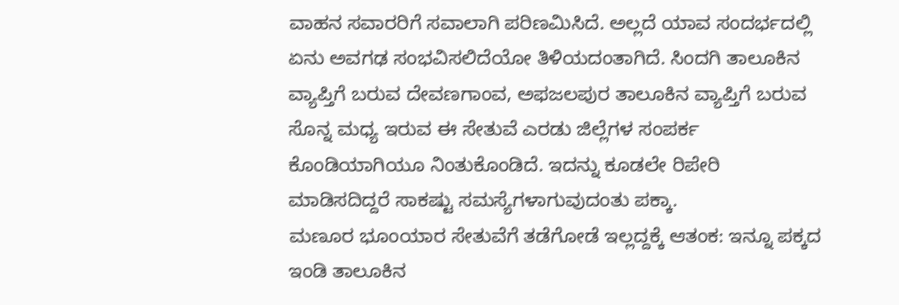ವಾಹನ ಸವಾರರಿಗೆ ಸವಾಲಾಗಿ ಪರಿಣಮಿಸಿದೆ. ಅಲ್ಲದೆ ಯಾವ ಸಂದರ್ಭದಲ್ಲಿ ಏನು ಅವಗಢ ಸಂಭವಿಸಲಿದೆಯೋ ತಿಳಿಯದಂತಾಗಿದೆ. ಸಿಂದಗಿ ತಾಲೂಕಿನ ವ್ಯಾಪ್ತಿಗೆ ಬರುವ ದೇವಣಗಾಂವ, ಅಫಜಲಪುರ ತಾಲೂಕಿನ ವ್ಯಾಪ್ತಿಗೆ ಬರುವ ಸೊನ್ನ ಮಧ್ಯ ಇರುವ ಈ ಸೇತುವೆ ಎರಡು ಜಿಲ್ಲೆಗಳ ಸಂಪರ್ಕ ಕೊಂಡಿಯಾಗಿಯೂ ನಿಂತುಕೊಂಡಿದೆ. ಇದನ್ನು ಕೂಡಲೇ ರಿಪೇರಿ ಮಾಡಿಸದಿದ್ದರೆ ಸಾಕಷ್ಟು ಸಮಸ್ಯೆಗಳಾಗುವುದಂತು ಪಕ್ಕಾ.
ಮಣೂರ ಭೂಂಯಾರ ಸೇತುವೆಗೆ ತಡೆಗೋಡೆ ಇಲ್ಲದ್ದಕ್ಕೆ ಆತಂಕ: ಇನ್ನೂ ಪಕ್ಕದ ಇಂಡಿ ತಾಲೂಕಿನ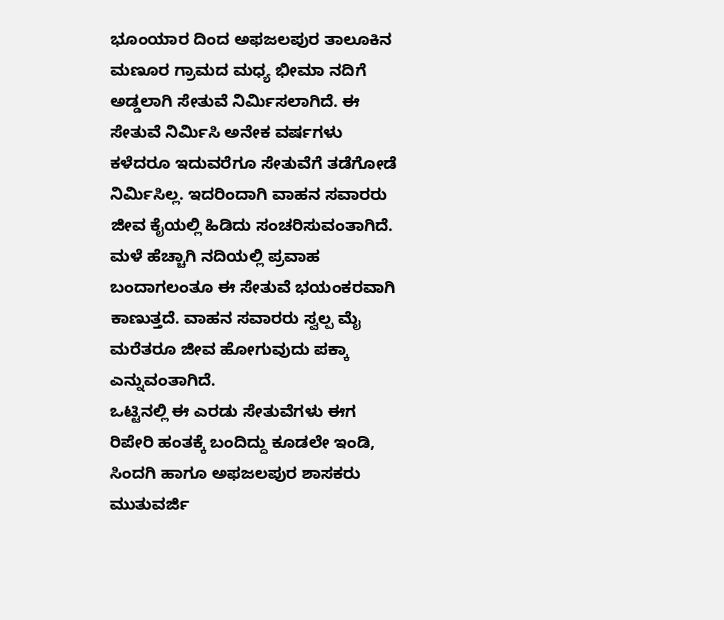ಭೂಂಯಾರ ದಿಂದ ಅಫಜಲಪುರ ತಾಲೂಕಿನ ಮಣೂರ ಗ್ರಾಮದ ಮಧ್ಯ ಭೀಮಾ ನದಿಗೆ ಅಡ್ಡಲಾಗಿ ಸೇತುವೆ ನಿರ್ಮಿಸಲಾಗಿದೆ. ಈ ಸೇತುವೆ ನಿರ್ಮಿಸಿ ಅನೇಕ ವರ್ಷಗಳು ಕಳೆದರೂ ಇದುವರೆಗೂ ಸೇತುವೆಗೆ ತಡೆಗೋಡೆ ನಿರ್ಮಿಸಿಲ್ಲ. ಇದರಿಂದಾಗಿ ವಾಹನ ಸವಾರರು ಜೀವ ಕೈಯಲ್ಲಿ ಹಿಡಿದು ಸಂಚರಿಸುವಂತಾಗಿದೆ. ಮಳೆ ಹೆಚ್ಚಾಗಿ ನದಿಯಲ್ಲಿ ಪ್ರವಾಹ ಬಂದಾಗಲಂತೂ ಈ ಸೇತುವೆ ಭಯಂಕರವಾಗಿ ಕಾಣುತ್ತದೆ. ವಾಹನ ಸವಾರರು ಸ್ವಲ್ಪ ಮೈ ಮರೆತರೂ ಜೀವ ಹೋಗುವುದು ಪಕ್ಕಾ ಎನ್ನುವಂತಾಗಿದೆ.
ಒಟ್ಟಿನಲ್ಲಿ ಈ ಎರಡು ಸೇತುವೆಗಳು ಈಗ ರಿಪೇರಿ ಹಂತಕ್ಕೆ ಬಂದಿದ್ದು ಕೂಡಲೇ ಇಂಡಿ, ಸಿಂದಗಿ ಹಾಗೂ ಅಫಜಲಪುರ ಶಾಸಕರು ಮುತುವರ್ಜಿ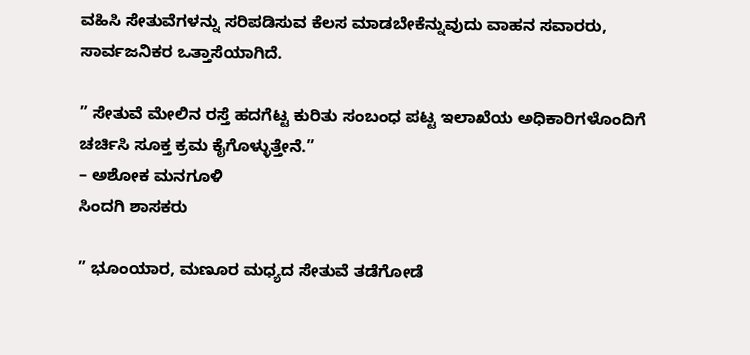ವಹಿಸಿ ಸೇತುವೆಗಳನ್ನು ಸರಿಪಡಿಸುವ ಕೆಲಸ ಮಾಡಬೇಕೆನ್ನುವುದು ವಾಹನ ಸವಾರರು, ಸಾರ್ವಜನಿಕರ ಒತ್ತಾಸೆಯಾಗಿದೆ.

” ಸೇತುವೆ ಮೇಲಿನ ರಸ್ತೆ ಹದಗೆಟ್ಟ ಕುರಿತು ಸಂಬಂಧ ಪಟ್ಟ ಇಲಾಖೆಯ ಅಧಿಕಾರಿಗಳೊಂದಿಗೆ ಚರ್ಚಿಸಿ ಸೂಕ್ತ ಕ್ರಮ ಕೈಗೊಳ್ಳುತ್ತೇನೆ.”
– ಅಶೋಕ ಮನಗೂಳಿ
ಸಿಂದಗಿ ಶಾಸಕರು

” ಭೂಂಯಾರ, ಮಣೂರ ಮಧ್ಯದ ಸೇತುವೆ ತಡೆಗೋಡೆ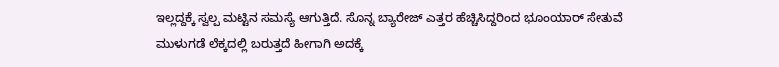ಇಲ್ಲದ್ದಕ್ಕೆ ಸ್ವಲ್ಪ ಮಟ್ಟಿನ ಸಮಸ್ಯೆ ಆಗುತ್ತಿದೆ. ಸೊನ್ನ ಬ್ಯಾರೇಜ್ ಎತ್ತರ ಹೆಚ್ಚಿಸಿದ್ದರಿಂದ ಭೂಂಯಾರ್ ಸೇತುವೆ ಮುಳುಗಡೆ ಲೆಕ್ಕದಲ್ಲಿ ಬರುತ್ತದೆ ಹೀಗಾಗಿ ಅದಕ್ಕೆ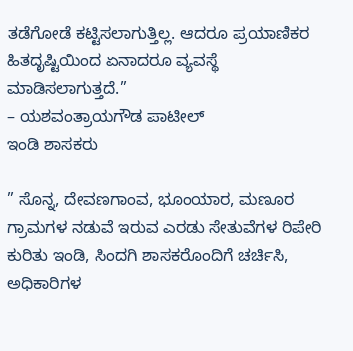ತಡೆಗೋಡೆ ಕಟ್ಟಿಸಲಾಗುತ್ತಿಲ್ಲ. ಆದರೂ ಪ್ರಯಾಣಿಕರ ಹಿತದೃಷ್ಟಿಯಿಂದ ಏನಾದರೂ ವ್ಯವಸ್ಥೆ ಮಾಡಿಸಲಾಗುತ್ತದೆ.”
– ಯಶವಂತ್ರಾಯಗೌಡ ಪಾಟೀಲ್
ಇಂಡಿ ಶಾಸಕರು

” ಸೊನ್ನ, ದೇವಣಗಾಂವ, ಭೂಂಯಾರ, ಮಣೂರ ಗ್ರಾಮಗಳ ನಡುವೆ ಇರುವ ಎರಡು ಸೇತುವೆಗಳ ರಿಪೇರಿ ಕುರಿತು ಇಂಡಿ, ಸಿಂದಗಿ ಶಾಸಕರೊಂದಿಗೆ ಚರ್ಚಿಸಿ, ಅಧಿಕಾರಿಗಳ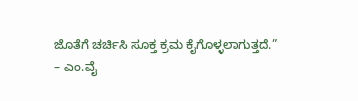ಜೊತೆಗೆ ಚರ್ಚಿಸಿ ಸೂಕ್ತ ಕ್ರಮ ಕೈಗೊಳ್ಳಲಾಗುತ್ತದೆ.”
– ಎಂ.ವೈ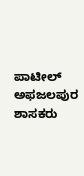ಪಾಟೀಲ್
ಅಫಜಲಪುರ ಶಾಸಕರು